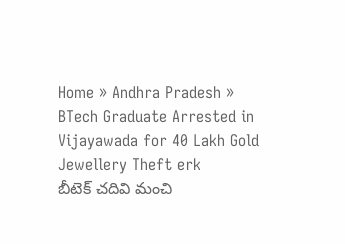Home » Andhra Pradesh » BTech Graduate Arrested in Vijayawada for 40 Lakh Gold Jewellery Theft erk
బీటెక్ చదివి మంచి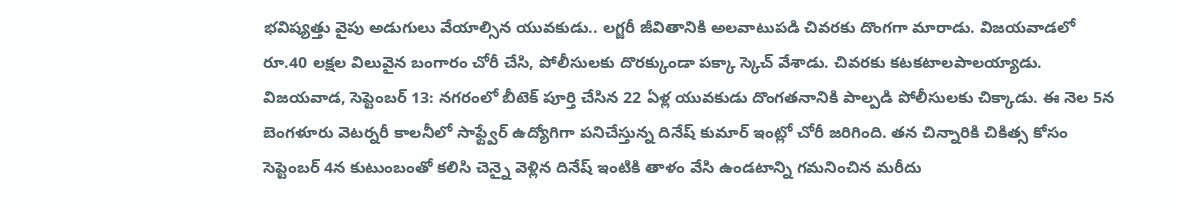భవిష్యత్తు వైపు అడుగులు వేయాల్సిన యువకుడు.. లగ్జరీ జీవితానికి అలవాటుపడి చివరకు దొంగగా మారాడు. విజయవాడలో రూ.40 లక్షల విలువైన బంగారం చోరీ చేసి, పోలీసులకు దొరక్కుండా పక్కా స్కెచ్ వేశాడు. చివరకు కటకటాలపాలయ్యాడు.
విజయవాడ, సెప్టెంబర్ 13: నగరంలో బీటెక్ పూర్తి చేసిన 22 ఏళ్ల యువకుడు దొంగతనానికి పాల్పడి పోలీసులకు చిక్కాడు. ఈ నెల 5న బెంగళూరు వెటర్నరీ కాలనీలో సాఫ్ట్వేర్ ఉద్యోగిగా పనిచేస్తున్న దినేష్ కుమార్ ఇంట్లో చోరీ జరిగింది. తన చిన్నారికి చికిత్స కోసం సెప్టెంబర్ 4న కుటుంబంతో కలిసి చెన్నై వెళ్లిన దినేష్ ఇంటికి తాళం వేసి ఉండటాన్ని గమనించిన మరీదు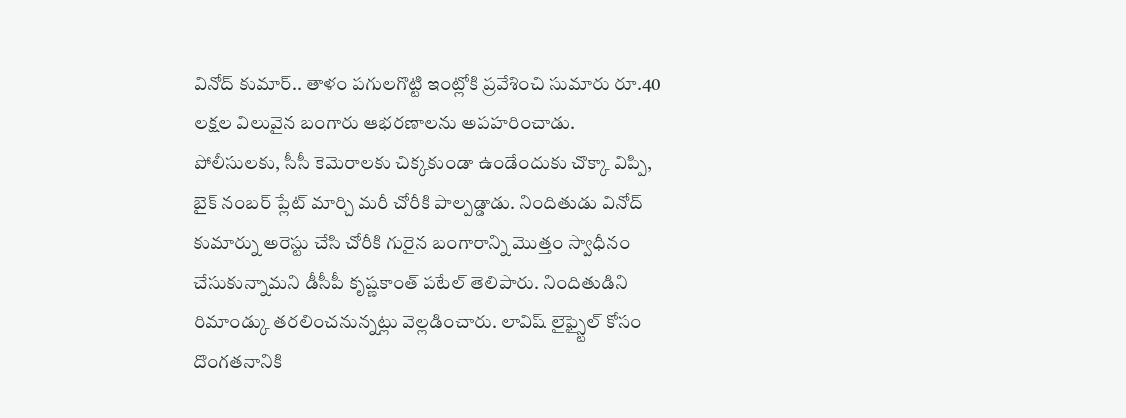వినోద్ కుమార్.. తాళం పగులగొట్టి ఇంట్లోకి ప్రవేశించి సుమారు రూ.40 లక్షల విలువైన బంగారు ఆభరణాలను అపహరించాడు.
పోలీసులకు, సీసీ కెమెరాలకు చిక్కకుండా ఉండేందుకు చొక్కా విప్పి, బైక్ నంబర్ ప్లేట్ మార్చి మరీ చోరీకి పాల్పడ్డాడు. నిందితుడు వినోద్ కుమార్ను అరెస్టు చేసి చోరీకి గురైన బంగారాన్ని మొత్తం స్వాధీనం చేసుకున్నామని డీసీపీ కృష్ణకాంత్ పటేల్ తెలిపారు. నిందితుడిని రిమాండ్కు తరలించనున్నట్లు వెల్లడించారు. లావిష్ లైఫ్స్టైల్ కోసం దొంగతనానికి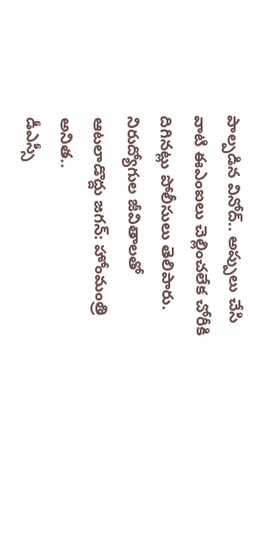పాల్పడిన వినోద్.. అప్పులు చేసి వాటి ఈఎంఐలు చెల్లించలేక చోరీకి దిగినట్లు పోలీసులు తెలిపారు.
నిరుద్యోగుల జీవితాలతో ఆటలాడొద్దు జగన్: హోంమంత్రి అనిత..
డీఎస్సీ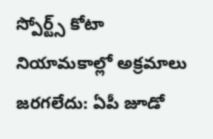స్పోర్ట్స్ కోటా నియామకాల్లో అక్రమాలు జరగలేదు: ఏపీ జూడో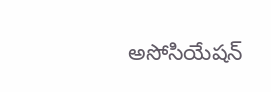అసోసియేషన్